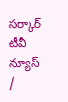సర్కార్ టీవీ న్యూస్ /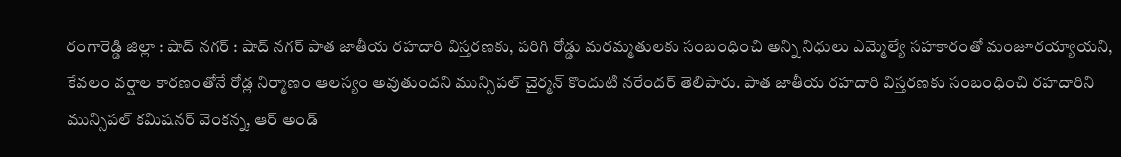రంగారెడ్డి జిల్లా : షాద్ నగర్ : షాద్ నగర్ పాత జాతీయ రహదారి విస్తరణకు, పరిగి రోడ్డు మరమ్మతులకు సంబంధించి అన్ని నిధులు ఎమ్మెల్యే సహకారంతో మంజూరయ్యాయని, కేవలం వర్షాల కారణంతోనే రోడ్ల నిర్మాణం ఆలస్యం అవుతుందని మున్సిపల్ చైర్మన్ కొందుటి నరేందర్ తెలిపారు. పాత జాతీయ రహదారి విస్తరణకు సంబంధించి రహదారిని మున్సిపల్ కమిషనర్ వెంకన్న, ఆర్ అండ్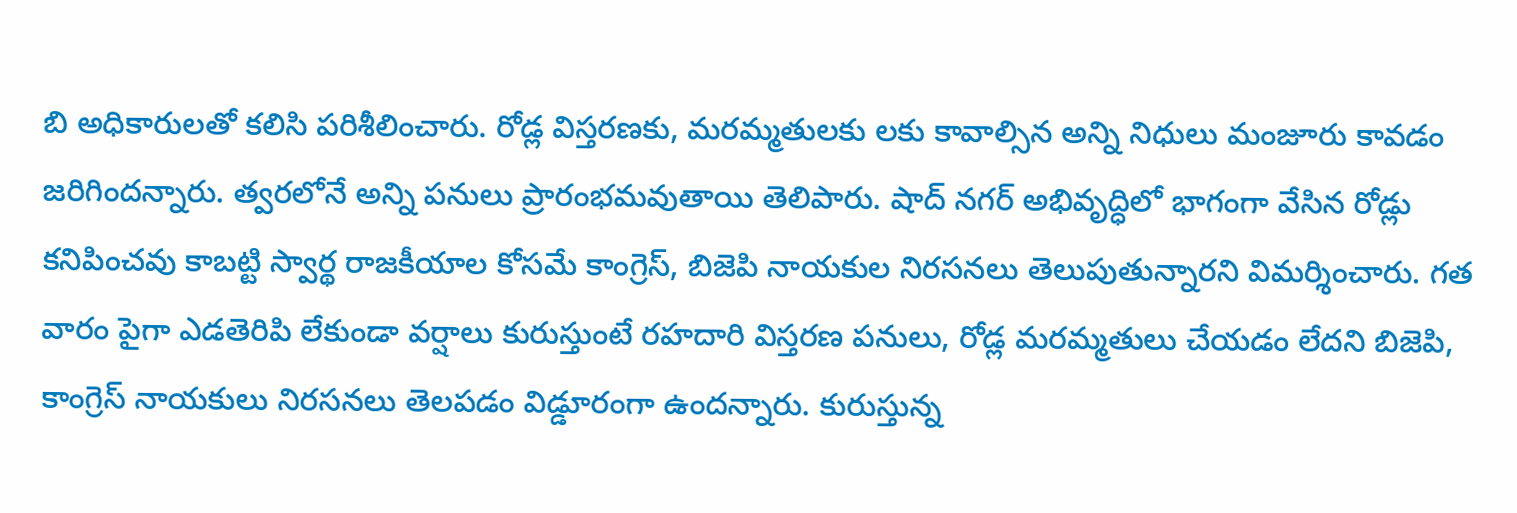బి అధికారులతో కలిసి పరిశీలించారు. రోడ్ల విస్తరణకు, మరమ్మతులకు లకు కావాల్సిన అన్ని నిధులు మంజూరు కావడం జరిగిందన్నారు. త్వరలోనే అన్ని పనులు ప్రారంభమవుతాయి తెలిపారు. షాద్ నగర్ అభివృద్ధిలో భాగంగా వేసిన రోడ్లు కనిపించవు కాబట్టి స్వార్థ రాజకీయాల కోసమే కాంగ్రెస్, బిజెపి నాయకుల నిరసనలు తెలుపుతున్నారని విమర్శించారు. గత వారం పైగా ఎడతెరిపి లేకుండా వర్షాలు కురుస్తుంటే రహదారి విస్తరణ పనులు, రోడ్ల మరమ్మతులు చేయడం లేదని బిజెపి, కాంగ్రెస్ నాయకులు నిరసనలు తెలపడం విడ్డూరంగా ఉందన్నారు. కురుస్తున్న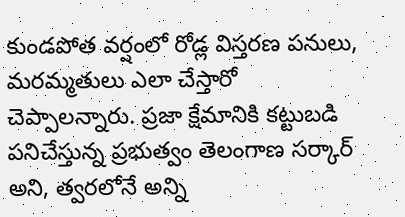కుండపోత వర్షంలో రోడ్ల విస్తరణ పనులు, మరమ్మతులు ఎలా చేస్తారో చెప్పాలన్నారు. ప్రజా క్షేమానికి కట్టుబడి పనిచేస్తున్న ప్రభుత్వం తెలంగాణ సర్కార్ అని, త్వరలోనే అన్ని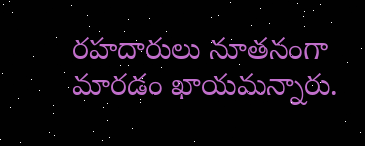రహదారులు నూతనంగా మారడం ఖాయమన్నారు.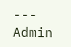---
Admin